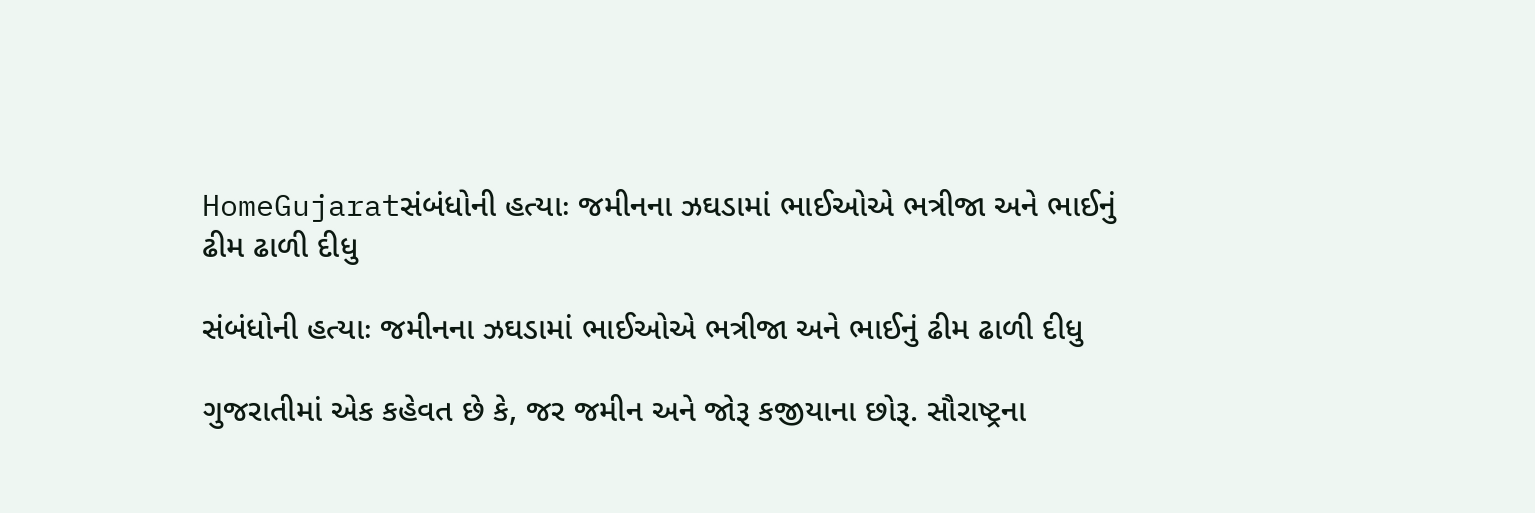HomeGujaratસંબંધોની હત્યાઃ જમીનના ઝઘડામાં ભાઈઓએ ભત્રીજા અને ભાઈનું ઢીમ ઢાળી દીધુ

સંબંધોની હત્યાઃ જમીનના ઝઘડામાં ભાઈઓએ ભત્રીજા અને ભાઈનું ઢીમ ઢાળી દીધુ

ગુજરાતીમાં એક કહેવત છે કે, જર જમીન અને જોરૂ કજીયાના છોરૂ. સૌરાષ્ટ્રના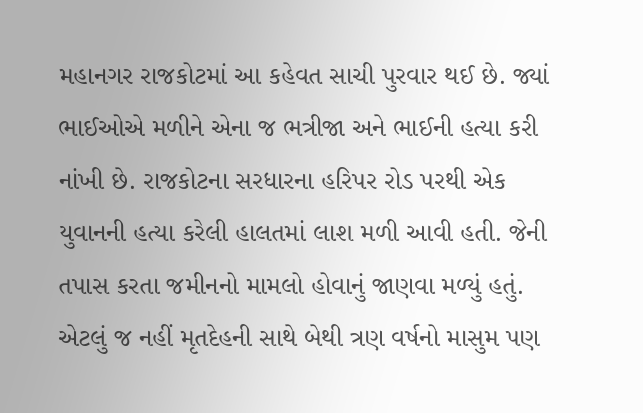મહાનગર રાજકોટમાં આ કહેવત સાચી પુરવાર થઈ છે. જ્યાં ભાઈઓએ મળીને એના જ ભત્રીજા અને ભાઈની હત્યા કરી નાંખી છે. રાજકોટના સરધારના હરિપર રોડ પરથી એક યુવાનની હત્યા કરેલી હાલતમાં લાશ મળી આવી હતી. જેની તપાસ કરતા જમીનનો મામલો હોવાનું જાણવા મળ્યું હતું. એટલું જ નહીં મૃતદેહની સાથે બેથી ત્રણ વર્ષનો માસુમ પણ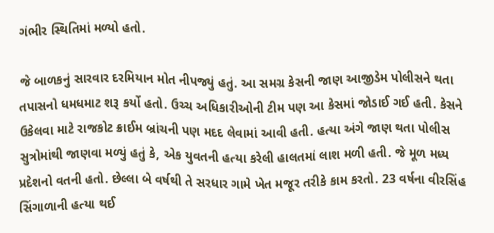ગંભીર સ્થિતિમાં મળ્યો હતો.

જે બાળકનું સારવાર દરમિયાન મોત નીપજ્યું હતું. આ સમગ્ર કેસની જાણ આજીડેમ પોલીસને થતા તપાસનો ધમધમાટ શરૂ કર્યો હતો. ઉચ્ચ અધિકારીઓની ટીમ પણ આ કેસમાં જોડાઈ ગઈ હતી. કેસને ઉકેલવા માટે રાજકોટ ક્રાઈમ બ્રાંચની પણ મદદ લેવામાં આવી હતી. હત્યા અંગે જાણ થતા પોલીસ સુત્રોમાંથી જાણવા મળ્યું હતું કે, એક યુવતની હત્યા કરેલી હાલતમાં લાશ મળી હતી. જે મૂળ મધ્ય પ્રદેશનો વતની હતો. છેલ્લા બે વર્ષથી તે સરધાર ગામે ખેત મજૂર તરીકે કામ કરતો. 23 વર્ષના વીરસિંહ સિંગાળાની હત્યા થઈ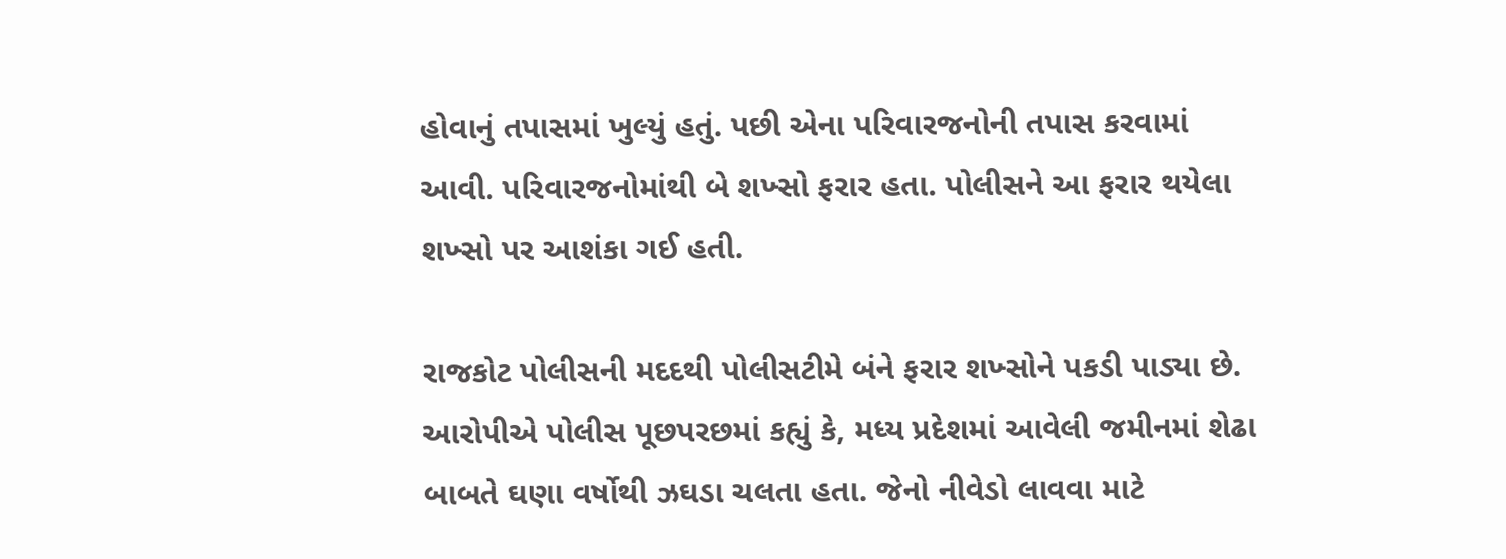હોવાનું તપાસમાં ખુલ્યું હતું. પછી એના પરિવારજનોની તપાસ કરવામાં આવી. પરિવારજનોમાંથી બે શખ્સો ફરાર હતા. પોલીસને આ ફરાર થયેલા શખ્સો પર આશંકા ગઈ હતી.

રાજકોટ પોલીસની મદદથી પોલીસટીમે બંને ફરાર શખ્સોને પકડી પાડ્યા છે. આરોપીએ પોલીસ પૂછપરછમાં કહ્યું કે, મધ્ય પ્રદેશમાં આવેલી જમીનમાં શેઢા બાબતે ઘણા વર્ષોથી ઝઘડા ચલતા હતા. જેનો નીવેડો લાવવા માટે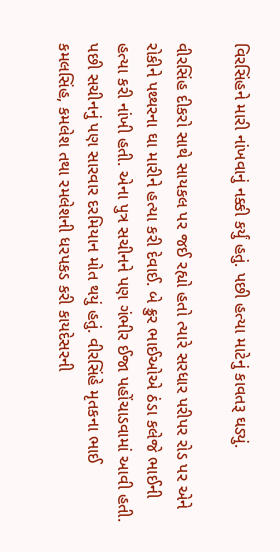વિરસિંહને મારી નાંખવાનું નક્કી કર્યું હતું. પછી હત્યા માટેનું કાવતરૂ ઘડ્યું.

વીરસિંહ દીકરો સાથે સાયકલ પર જઈ રહ્યો હતો ત્યારે સરધાર પરીપર રોડ પર એને રોકીને પથ્થરના ઘા મારીને હત્યા કરી દેવાઈ. બે ક્રુર ભાઈઓએ ઠંડા કલેજે ભાઈની હત્યા કરી નાંખી હતી. એના પુત્ર સચીનને પણ ગંભીર ઈજા પહોંચાડવામાં આવી હતી. પછી સચીનનું પણ સારવાર દરમિયાન મોત થયું હતું. વીરસિંહે મૃતકના ભાઈ કમલસિંહ, કમલેશ તથા રમલેશની ધરપકડ કરી કાયદેસરની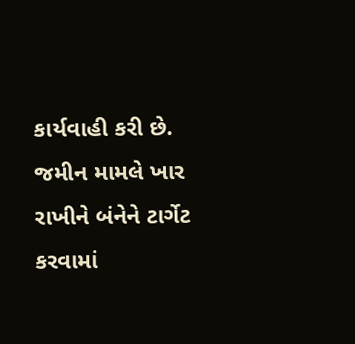કાર્યવાહી કરી છે. જમીન મામલે ખાર રાખીને બંનેને ટાર્ગેટ કરવામાં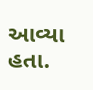આવ્યા હતા.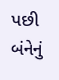પછી બંનેનું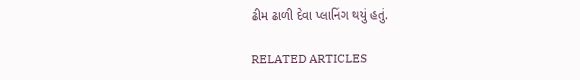ઢીમ ઢાળી દેવા પ્લાનિંગ થયું હતું.

RELATED ARTICLES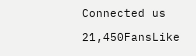Connected us

21,450FansLike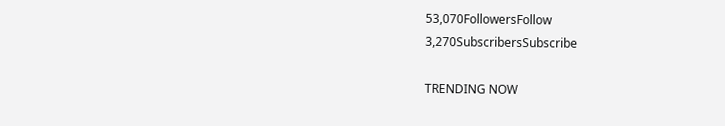53,070FollowersFollow
3,270SubscribersSubscribe

TRENDING NOW